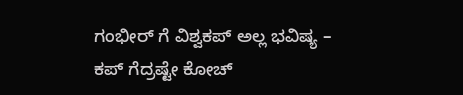ಗಂಭೀರ್ ಗೆ ವಿಶ್ವಕಪ್ ಅಲ್ಲ ಭವಿಷ್ಯ – ಕಪ್ ಗೆದ್ರಷ್ಟೇ ಕೋಚ್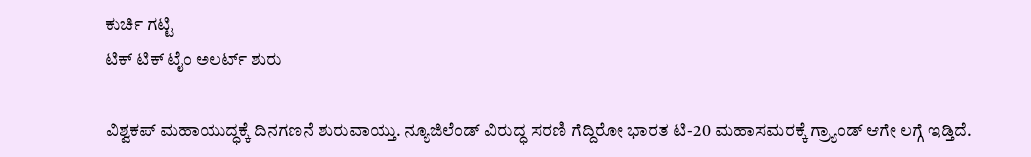ಕುರ್ಚಿ ಗಟ್ಟಿ
ಟಿಕ್ ಟಿಕ್ ಟೈಂ ಅಲರ್ಟ್ ಶುರು

ವಿಶ್ವಕಪ್ ಮಹಾಯುದ್ಧಕ್ಕೆ ದಿನಗಣನೆ ಶುರುವಾಯ್ತು. ನ್ಯೂಜಿಲೆಂಡ್ ವಿರುದ್ಧ ಸರಣಿ ಗೆದ್ದಿರೋ ಭಾರತ ಟಿ-20 ಮಹಾಸಮರಕ್ಕೆ ಗ್ರ್ಯಾಂಡ್ ಆಗೇ ಲಗ್ಗೆ ಇಡ್ತಿದೆ.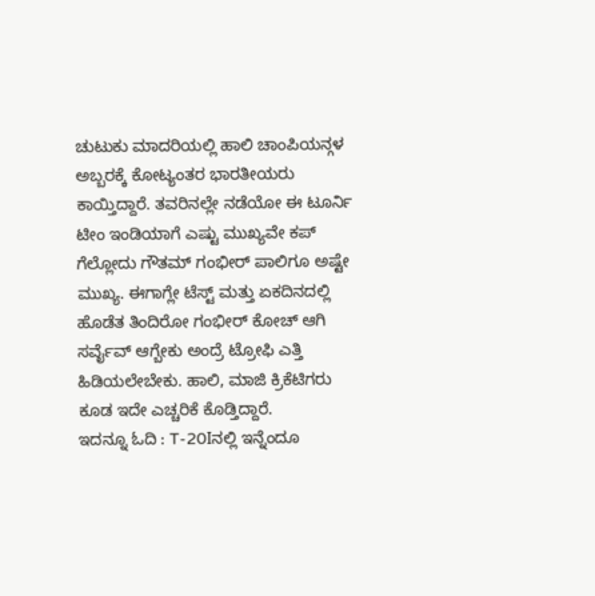ಚುಟುಕು ಮಾದರಿಯಲ್ಲಿ ಹಾಲಿ ಚಾಂಪಿಯನ್ಗಳ ಅಬ್ಬರಕ್ಕೆ ಕೋಟ್ಯಂತರ ಭಾರತೀಯರು ಕಾಯ್ತಿದ್ದಾರೆ. ತವರಿನಲ್ಲೇ ನಡೆಯೋ ಈ ಟೂರ್ನಿ ಟೀಂ ಇಂಡಿಯಾಗೆ ಎಷ್ಟು ಮುಖ್ಯವೇ ಕಪ್ ಗೆಲ್ಲೋದು ಗೌತಮ್ ಗಂಭೀರ್ ಪಾಲಿಗೂ ಅಷ್ಟೇ ಮುಖ್ಯ. ಈಗಾಗ್ಲೇ ಟೆಸ್ಟ್ ಮತ್ತು ಏಕದಿನದಲ್ಲಿ ಹೊಡೆತ ತಿಂದಿರೋ ಗಂಭೀರ್ ಕೋಚ್ ಆಗಿ ಸರ್ವೈವ್ ಆಗ್ಬೇಕು ಅಂದ್ರೆ ಟ್ರೋಫಿ ಎತ್ತಿ ಹಿಡಿಯಲೇಬೇಕು. ಹಾಲಿ, ಮಾಜಿ ಕ್ರಿಕೆಟಿಗರು ಕೂಡ ಇದೇ ಎಚ್ಚರಿಕೆ ಕೊಡ್ತಿದ್ದಾರೆ.
ಇದನ್ನೂ ಓದಿ : T-20Iನಲ್ಲಿ ಇನ್ನೆಂದೂ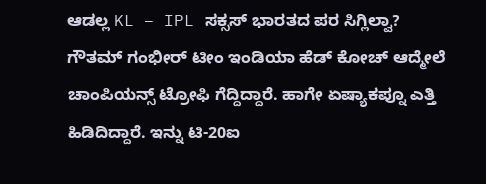ಆಡಲ್ಲ KL – IPL ಸಕ್ಸಸ್ ಭಾರತದ ಪರ ಸಿಗ್ಲಿಲ್ವಾ?
ಗೌತಮ್ ಗಂಭೀರ್ ಟೀಂ ಇಂಡಿಯಾ ಹೆಡ್ ಕೋಚ್ ಆದ್ಮೇಲೆ ಚಾಂಪಿಯನ್ಸ್ ಟ್ರೋಫಿ ಗೆದ್ದಿದ್ದಾರೆ. ಹಾಗೇ ಏಷ್ಯಾಕಪ್ನೂ ಎತ್ತಿ ಹಿಡಿದಿದ್ದಾರೆ. ಇನ್ನು ಟಿ-20ಐ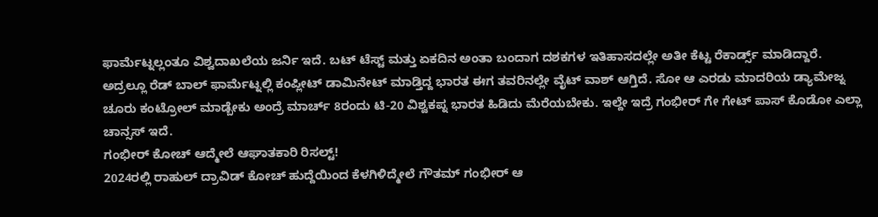ಫಾರ್ಮೆಟ್ನಲ್ಲಂತೂ ವಿಶ್ವದಾಖಲೆಯ ಜರ್ನಿ ಇದೆ. ಬಟ್ ಟೆಸ್ಟ್ ಮತ್ತು ಏಕದಿನ ಅಂತಾ ಬಂದಾಗ ದಶಕಗಳ ಇತಿಹಾಸದಲ್ಲೇ ಅತೀ ಕೆಟ್ಟ ರೆಕಾರ್ಡ್ಸ್ ಮಾಡಿದ್ದಾರೆ. ಅದ್ರಲ್ಲೂ ರೆಡ್ ಬಾಲ್ ಫಾರ್ಮೆಟ್ನಲ್ಲಿ ಕಂಪ್ಲೀಟ್ ಡಾಮಿನೇಟ್ ಮಾಡ್ತಿದ್ದ ಭಾರತ ಈಗ ತವರಿನಲ್ಲೇ ವೈಟ್ ವಾಶ್ ಆಗ್ತಿದೆ. ಸೋ ಆ ಎರಡು ಮಾದರಿಯ ಡ್ಯಾಮೇಜ್ನ ಚೂರು ಕಂಟ್ರೋಲ್ ಮಾಡ್ಬೇಕು ಅಂದ್ರೆ ಮಾರ್ಚ್ 8ರಂದು ಟಿ-20 ವಿಶ್ವಕಪ್ನ ಭಾರತ ಹಿಡಿದು ಮೆರೆಯಬೇಕು. ಇಲ್ದೇ ಇದ್ರೆ ಗಂಭೀರ್ ಗೇ ಗೇಟ್ ಪಾಸ್ ಕೊಡೋ ಎಲ್ಲಾ ಚಾನ್ಸಸ್ ಇದೆ.
ಗಂಭೀರ್ ಕೋಚ್ ಆದ್ಮೇಲೆ ಆಘಾತಕಾರಿ ರಿಸಲ್ಟ್!
2024ರಲ್ಲಿ ರಾಹುಲ್ ದ್ರಾವಿಡ್ ಕೋಚ್ ಹುದ್ದೆಯಿಂದ ಕೆಳಗಿಳಿದ್ಮೇಲೆ ಗೌತಮ್ ಗಂಭೀರ್ ಆ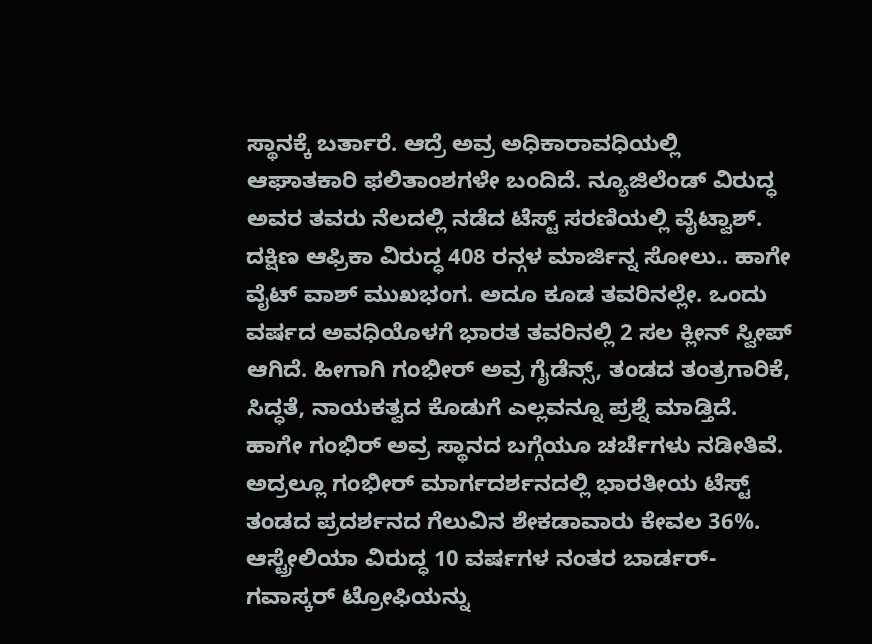ಸ್ಥಾನಕ್ಕೆ ಬರ್ತಾರೆ. ಆದ್ರೆ ಅವ್ರ ಅಧಿಕಾರಾವಧಿಯಲ್ಲಿ ಆಘಾತಕಾರಿ ಫಲಿತಾಂಶಗಳೇ ಬಂದಿದೆ. ನ್ಯೂಜಿಲೆಂಡ್ ವಿರುದ್ಧ ಅವರ ತವರು ನೆಲದಲ್ಲಿ ನಡೆದ ಟೆಸ್ಟ್ ಸರಣಿಯಲ್ಲಿ ವೈಟ್ವಾಶ್. ದಕ್ಷಿಣ ಆಫ್ರಿಕಾ ವಿರುದ್ಧ 408 ರನ್ಗಳ ಮಾರ್ಜಿನ್ನ ಸೋಲು.. ಹಾಗೇ ವೈಟ್ ವಾಶ್ ಮುಖಭಂಗ. ಅದೂ ಕೂಡ ತವರಿನಲ್ಲೇ. ಒಂದು ವರ್ಷದ ಅವಧಿಯೊಳಗೆ ಭಾರತ ತವರಿನಲ್ಲಿ 2 ಸಲ ಕ್ಲೀನ್ ಸ್ವೀಪ್ ಆಗಿದೆ. ಹೀಗಾಗಿ ಗಂಭೀರ್ ಅವ್ರ ಗೈಡೆನ್ಸ್, ತಂಡದ ತಂತ್ರಗಾರಿಕೆ, ಸಿದ್ಧತೆ, ನಾಯಕತ್ವದ ಕೊಡುಗೆ ಎಲ್ಲವನ್ನೂ ಪ್ರಶ್ನೆ ಮಾಡ್ತಿದೆ. ಹಾಗೇ ಗಂಭಿರ್ ಅವ್ರ ಸ್ಥಾನದ ಬಗ್ಗೆಯೂ ಚರ್ಚೆಗಳು ನಡೀತಿವೆ. ಅದ್ರಲ್ಲೂ ಗಂಭೀರ್ ಮಾರ್ಗದರ್ಶನದಲ್ಲಿ ಭಾರತೀಯ ಟೆಸ್ಟ್ ತಂಡದ ಪ್ರದರ್ಶನದ ಗೆಲುವಿನ ಶೇಕಡಾವಾರು ಕೇವಲ 36%. ಆಸ್ಟ್ರೇಲಿಯಾ ವಿರುದ್ಧ 10 ವರ್ಷಗಳ ನಂತರ ಬಾರ್ಡರ್-ಗವಾಸ್ಕರ್ ಟ್ರೋಫಿಯನ್ನು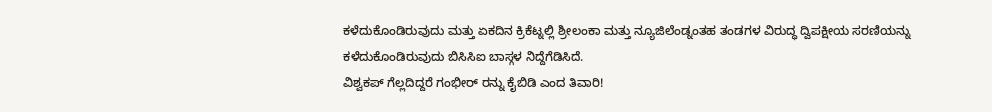ಕಳೆದುಕೊಂಡಿರುವುದು ಮತ್ತು ಏಕದಿನ ಕ್ರಿಕೆಟ್ನಲ್ಲಿ ಶ್ರೀಲಂಕಾ ಮತ್ತು ನ್ಯೂಜಿಲೆಂಡ್ನಂತಹ ತಂಡಗಳ ವಿರುದ್ಧ ದ್ವಿಪಕ್ಷೀಯ ಸರಣಿಯನ್ನು ಕಳೆದುಕೊಂಡಿರುವುದು ಬಿಸಿಸಿಐ ಬಾಸ್ಗಳ ನಿದ್ದೆಗೆಡಿಸಿದೆ.
ವಿಶ್ವಕಪ್ ಗೆಲ್ಲದಿದ್ದರೆ ಗಂಭೀರ್ ರನ್ನು ಕೈಬಿಡಿ ಎಂದ ತಿವಾರಿ!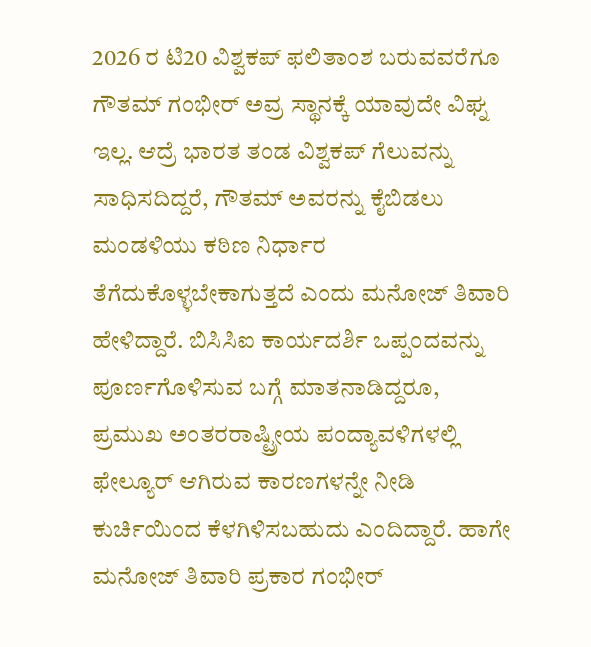2026 ರ ಟಿ20 ವಿಶ್ವಕಪ್ ಫಲಿತಾಂಶ ಬರುವವರೆಗೂ ಗೌತಮ್ ಗಂಭೀರ್ ಅವ್ರ ಸ್ಥಾನಕ್ಕೆ ಯಾವುದೇ ವಿಘ್ನ ಇಲ್ಲ. ಆದ್ರೆ ಭಾರತ ತಂಡ ವಿಶ್ವಕಪ್ ಗೆಲುವನ್ನು ಸಾಧಿಸದಿದ್ದರೆ, ಗೌತಮ್ ಅವರನ್ನು ಕೈಬಿಡಲು ಮಂಡಳಿಯು ಕಠಿಣ ನಿರ್ಧಾರ ತೆಗೆದುಕೊಳ್ಳಬೇಕಾಗುತ್ತದೆ ಎಂದು ಮನೋಜ್ ತಿವಾರಿ ಹೇಳಿದ್ದಾರೆ. ಬಿಸಿಸಿಐ ಕಾರ್ಯದರ್ಶಿ ಒಪ್ಪಂದವನ್ನು ಪೂರ್ಣಗೊಳಿಸುವ ಬಗ್ಗೆ ಮಾತನಾಡಿದ್ದರೂ, ಪ್ರಮುಖ ಅಂತರರಾಷ್ಟ್ರೀಯ ಪಂದ್ಯಾವಳಿಗಳಲ್ಲಿ ಫೇಲ್ಯೂರ್ ಆಗಿರುವ ಕಾರಣಗಳನ್ನೇ ನೀಡಿ ಕುರ್ಚಿಯಿಂದ ಕೆಳಗಿಳಿಸಬಹುದು ಎಂದಿದ್ದಾರೆ. ಹಾಗೇ ಮನೋಜ್ ತಿವಾರಿ ಪ್ರಕಾರ ಗಂಭೀರ್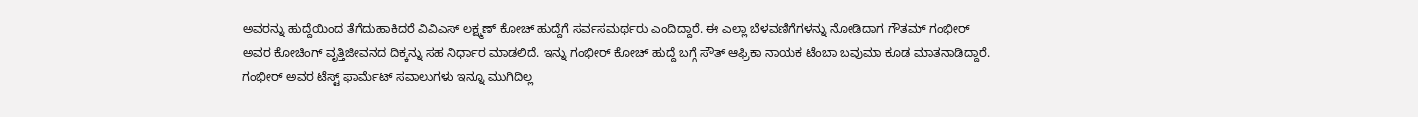ಅವರನ್ನು ಹುದ್ದೆಯಿಂದ ತೆಗೆದುಹಾಕಿದರೆ ವಿವಿಎಸ್ ಲಕ್ಷ್ಮಣ್ ಕೋಚ್ ಹುದ್ದೆಗೆ ಸರ್ವಸಮರ್ಥರು ಎಂದಿದ್ದಾರೆ. ಈ ಎಲ್ಲಾ ಬೆಳವಣಿಗೆಗಳನ್ನು ನೋಡಿದಾಗ ಗೌತಮ್ ಗಂಭೀರ್ ಅವರ ಕೋಚಿಂಗ್ ವೃತ್ತಿಜೀವನದ ದಿಕ್ಕನ್ನು ಸಹ ನಿರ್ಧಾರ ಮಾಡಲಿದೆ. ಇನ್ನು ಗಂಭೀರ್ ಕೋಚ್ ಹುದ್ದೆ ಬಗ್ಗೆ ಸೌತ್ ಆಫ್ರಿಕಾ ನಾಯಕ ಟೆಂಬಾ ಬವುಮಾ ಕೂಡ ಮಾತನಾಡಿದ್ದಾರೆ. ಗಂಭೀರ್ ಅವರ ಟೆಸ್ಟ್ ಫಾರ್ಮೆಟ್ ಸವಾಲುಗಳು ಇನ್ನೂ ಮುಗಿದಿಲ್ಲ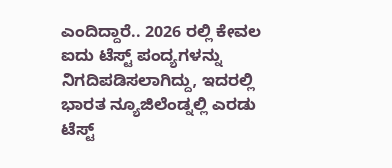ಎಂದಿದ್ದಾರೆ.. 2026 ರಲ್ಲಿ ಕೇವಲ ಐದು ಟೆಸ್ಟ್ ಪಂದ್ಯಗಳನ್ನು ನಿಗದಿಪಡಿಸಲಾಗಿದ್ದು, ಇದರಲ್ಲಿ ಭಾರತ ನ್ಯೂಜಿಲೆಂಡ್ನಲ್ಲಿ ಎರಡು ಟೆಸ್ಟ್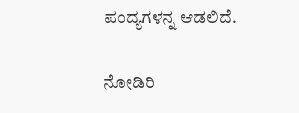ಪಂದ್ಯಗಳನ್ನ ಆಡಲಿದೆ.

ನೋಡಿರಿ